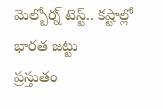మెల్బోర్న్ టెస్ట్.. కష్టాల్లో భారత జట్టు
ప్రస్తుతం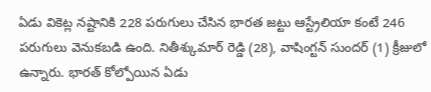ఏడు వికెట్ల నష్టానికి 228 పరుగులు చేసిన భారత జట్టు ఆస్ట్రేలియా కంటే 246 పరుగులు వెనుకబడి ఉంది. నితీశ్కుమార్ రెడ్డి (28), వాషింగ్టన్ సుందర్ (1) క్రీజులో ఉన్నారు. భారత్ కోల్పోయిన ఏడు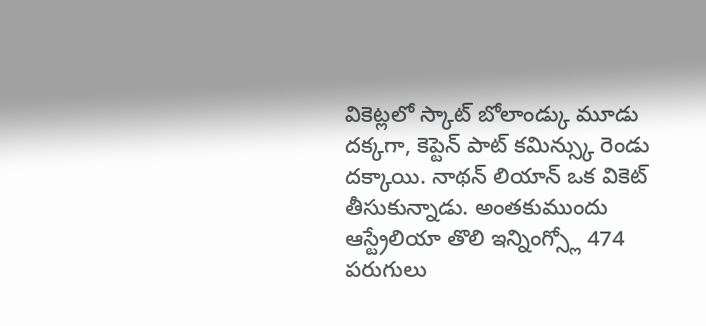వికెట్లలో స్కాట్ బోలాండ్కు మూడు దక్కగా, కెప్టెన్ పాట్ కమిన్స్కు రెండు దక్కాయి. నాథన్ లియాన్ ఒక వికెట్ తీసుకున్నాడు. అంతకుముందు ఆస్ట్రేలియా తొలి ఇన్నింగ్స్లో 474 పరుగులు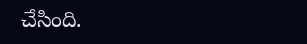చేసింది.